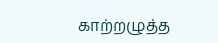காற்றழுத்த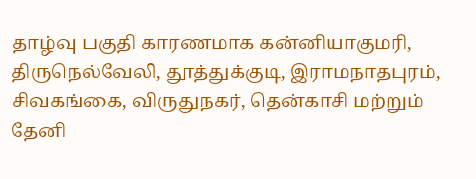தாழ்வு பகுதி காரணமாக கன்னியாகுமரி, திருநெல்வேலி, தூத்துக்குடி, இராமநாதபுரம், சிவகங்கை, விருதுநகர், தென்காசி மற்றும் தேனி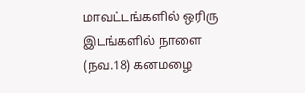மாவட்டங்களில் ஒரிரு இடங்களில் நாளை (நவ.18) கனமழை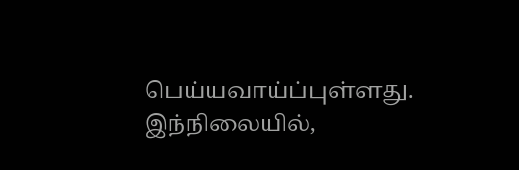பெய்யவாய்ப்புள்ளது. இந்நிலையில்,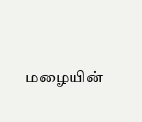மழையின்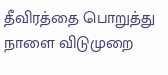தீவிரத்தை பொறுத்து நாளை விடுமுறை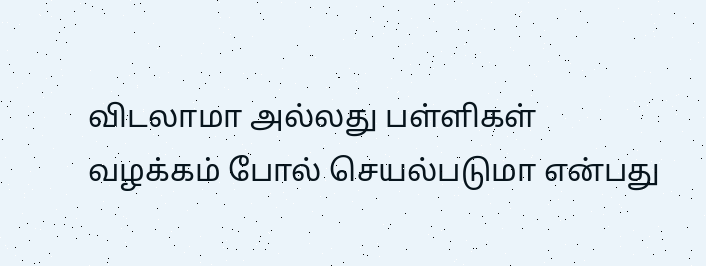விடலாமா அல்லது பள்ளிகள் வழக்கம் போல் செயல்படுமா என்பது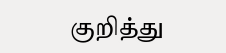குறித்து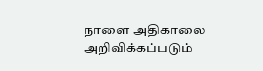நாளை அதிகாலை அறிவிக்கப்படும்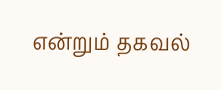என்றும் தகவல்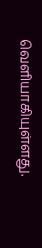வெளியாகியுள்ளது.